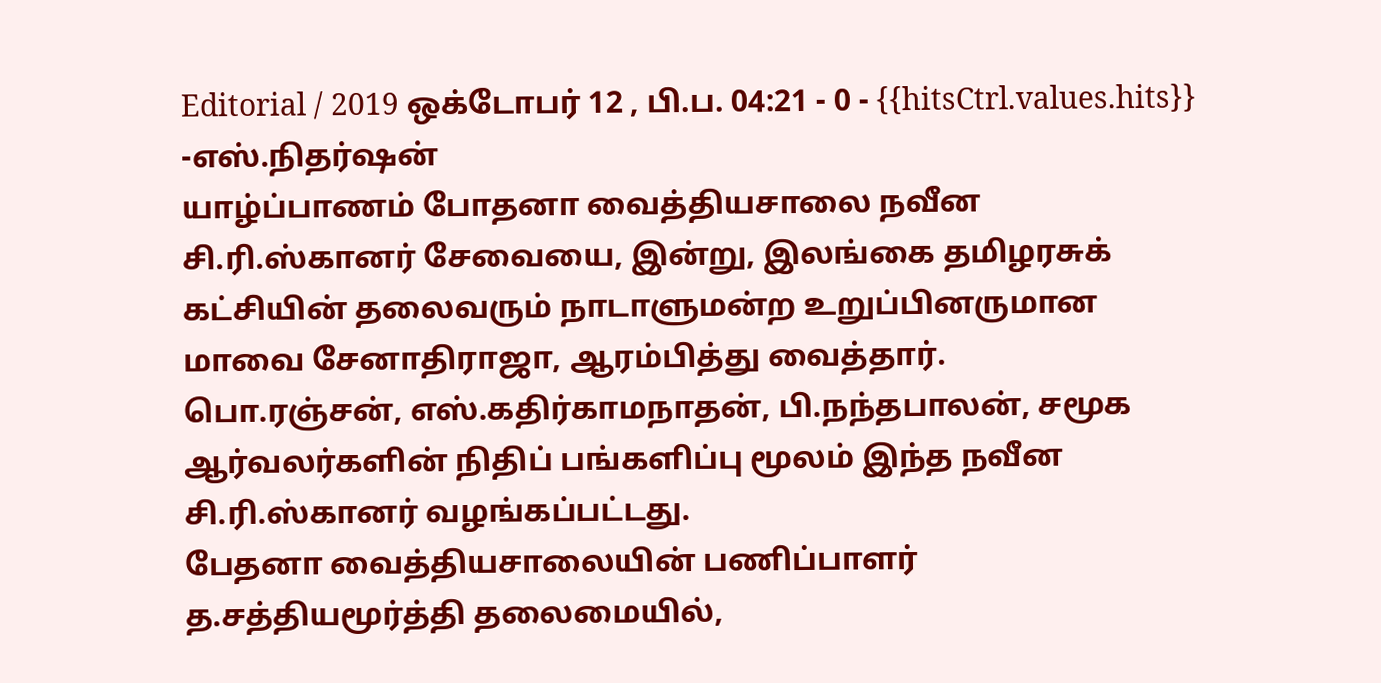Editorial / 2019 ஒக்டோபர் 12 , பி.ப. 04:21 - 0 - {{hitsCtrl.values.hits}}
-எஸ்.நிதர்ஷன்
யாழ்ப்பாணம் போதனா வைத்தியசாலை நவீன சி.ரி.ஸ்கானர் சேவையை, இன்று, இலங்கை தமிழரசுக் கட்சியின் தலைவரும் நாடாளுமன்ற உறுப்பினருமான மாவை சேனாதிராஜா, ஆரம்பித்து வைத்தார்.
பொ.ரஞ்சன், எஸ்.கதிர்காமநாதன், பி.நந்தபாலன், சமூக ஆர்வலர்களின் நிதிப் பங்களிப்பு மூலம் இந்த நவீன சி.ரி.ஸ்கானர் வழங்கப்பட்டது.
பேதனா வைத்தியசாலையின் பணிப்பாளர் த.சத்தியமூர்த்தி தலைமையில்,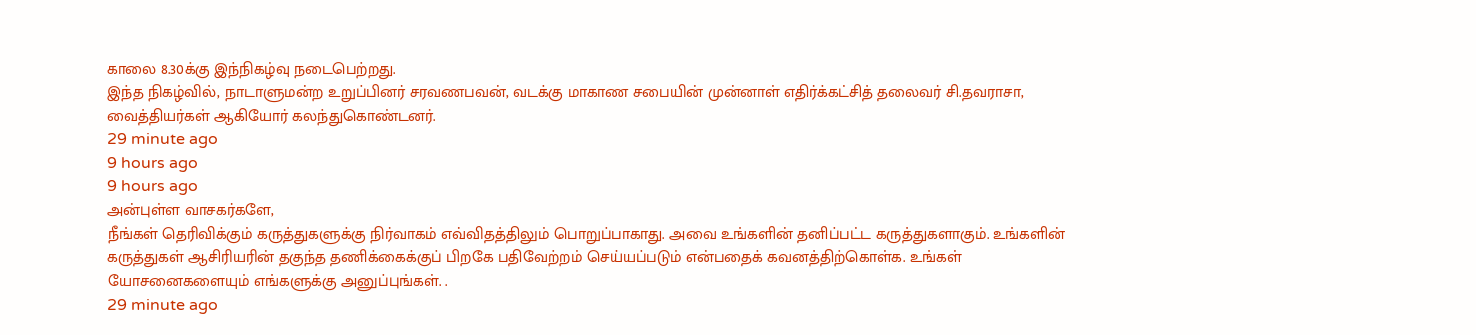காலை 8.30க்கு இந்நிகழ்வு நடைபெற்றது.
இந்த நிகழ்வில், நாடாளுமன்ற உறுப்பினர் சரவணபவன், வடக்கு மாகாண சபையின் முன்னாள் எதிர்க்கட்சித் தலைவர் சி.தவராசா, வைத்தியர்கள் ஆகியோர் கலந்துகொண்டனர்.
29 minute ago
9 hours ago
9 hours ago
அன்புள்ள வாசகர்களே,
நீங்கள் தெரிவிக்கும் கருத்துகளுக்கு நிர்வாகம் எவ்விதத்திலும் பொறுப்பாகாது. அவை உங்களின் தனிப்பட்ட கருத்துகளாகும். உங்களின் கருத்துகள் ஆசிரியரின் தகுந்த தணிக்கைக்குப் பிறகே பதிவேற்றம் செய்யப்படும் என்பதைக் கவனத்திற்கொள்க. உங்கள் யோசனைகளையும் எங்களுக்கு அனுப்புங்கள். .
29 minute ago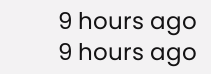9 hours ago
9 hours ago